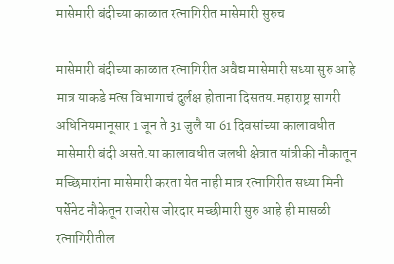मासेमारी बंदीच्या काळात रत्नागिरीत मासेमारी सुरुच

मासेमारी बंदीच्या काळात रत्नागिरीत अवैद्य मासेमारी सध्या सुरु आहे मात्र याकडे मत्स विभागाचं दुर्लक्ष होताना दिसतय.महाराष्ट्र सागरी अधिनियमानूसार 1 जून ते 31 जुलै या 61 दिवसांच्या कालावधीत मासेमारी बंदी असते.या कालावधीत जलधी क्षेत्रात यांत्रीकी नौकातून मच्छिमारांना मासेमारी करता येत नाही मात्र रत्नागिरीत सध्या मिनी पर्सेनेट नौकेतून राजरोस जोरदार मच्छीमारी सुरु आहे ही मासळी रत्नागिरीतील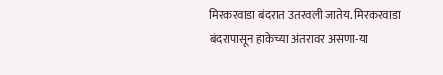मिरकरवाडा बंदरात उतरवली जातेय. मिरकरवाडा बंदरापासून हाकेच्या अंतरावर असणा-या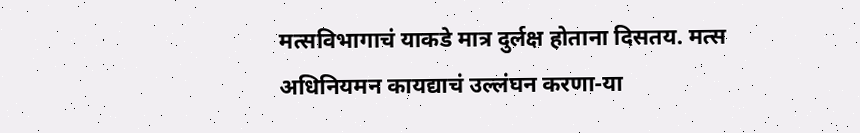मत्सविभागाचं याकडे मात्र दुर्लक्ष होताना दिसतय. मत्स अधिनियमन कायद्याचं उल्लंघन करणा-या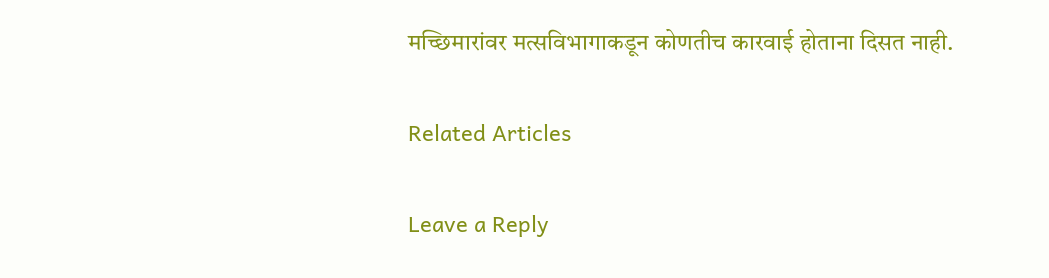मच्छिमारांवर मत्सविभागाकडून कोणतीच कारवाई होताना दिसत नाही.

Related Articles

Leave a Reply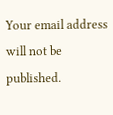Your email address will not be published.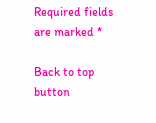Required fields are marked *

Back to top button